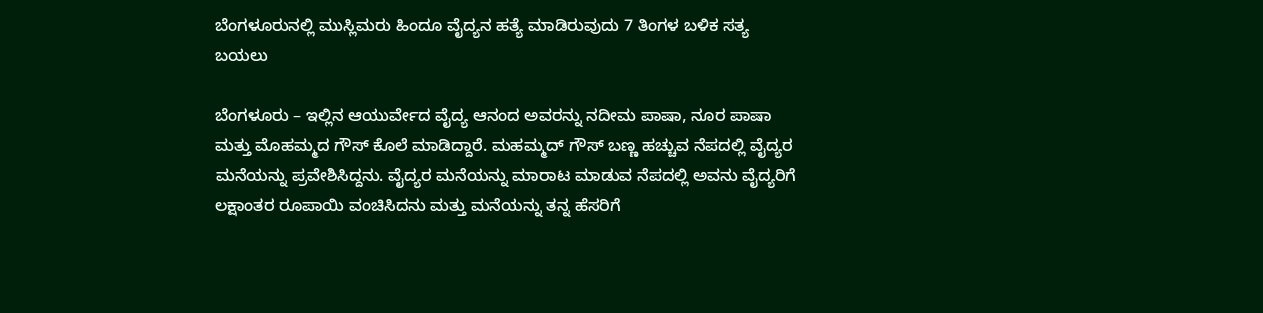ಬೆಂಗಳೂರುನಲ್ಲಿ ಮುಸ್ಲಿಮರು ಹಿಂದೂ ವೈದ್ಯನ ಹತ್ಯೆ ಮಾಡಿರುವುದು 7 ತಿಂಗಳ ಬಳಿಕ ಸತ್ಯ ಬಯಲು

ಬೆಂಗಳೂರು – ಇಲ್ಲಿನ ಆಯುರ್ವೇದ ವೈದ್ಯ ಆನಂದ ಅವರನ್ನು ನದೀಮ ಪಾಷಾ, ನೂರ ಪಾಷಾ ಮತ್ತು ಮೊಹಮ್ಮದ ಗೌಸ್ ಕೊಲೆ ಮಾಡಿದ್ದಾರೆ. ಮಹಮ್ಮದ್ ಗೌಸ್ ಬಣ್ಣ ಹಚ್ಚುವ ನೆಪದಲ್ಲಿ ವೈದ್ಯರ ಮನೆಯನ್ನು ಪ್ರವೇಶಿಸಿದ್ದನು. ವೈದ್ಯರ ಮನೆಯನ್ನು ಮಾರಾಟ ಮಾಡುವ ನೆಪದಲ್ಲಿ ಅವನು ವೈದ್ಯರಿಗೆ ಲಕ್ಷಾಂತರ ರೂಪಾಯಿ ವಂಚಿಸಿದನು ಮತ್ತು ಮನೆಯನ್ನು ತನ್ನ ಹೆಸರಿಗೆ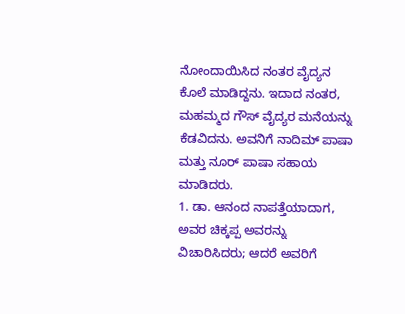ನೋಂದಾಯಿಸಿದ ನಂತರ ವೈದ್ಯನ ಕೊಲೆ ಮಾಡಿದ್ದನು. ಇದಾದ ನಂತರ, ಮಹಮ್ಮದ ಗೌಸ್ ವೈದ್ಯರ ಮನೆಯನ್ನು ಕೆಡವಿದನು. ಅವನಿಗೆ ನಾದಿಮ್ ಪಾಷಾ ಮತ್ತು ನೂರ್ ಪಾಷಾ ಸಹಾಯ ಮಾಡಿದರು.
1. ಡಾ. ಆನಂದ ನಾಪತ್ತೆಯಾದಾಗ, ಅವರ ಚಿಕ್ಕಪ್ಪ ಅವರನ್ನು ವಿಚಾರಿಸಿದರು; ಆದರೆ ಅವರಿಗೆ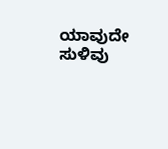ಯಾವುದೇ ಸುಳಿವು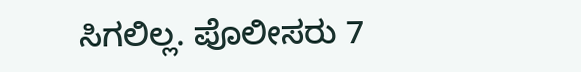ಸಿಗಲಿಲ್ಲ. ಪೊಲೀಸರು 7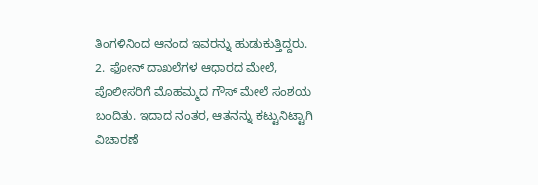ತಿಂಗಳಿನಿಂದ ಆನಂದ ಇವರನ್ನು ಹುಡುಕುತ್ತಿದ್ದರು.
2. ಫೋನ್ ದಾಖಲೆಗಳ ಆಧಾರದ ಮೇಲೆ, ಪೊಲೀಸರಿಗೆ ಮೊಹಮ್ಮದ ಗೌಸ್ ಮೇಲೆ ಸಂಶಯ ಬಂದಿತು. ಇದಾದ ನಂತರ, ಆತನನ್ನು ಕಟ್ಟುನಿಟ್ಟಾಗಿ ವಿಚಾರಣೆ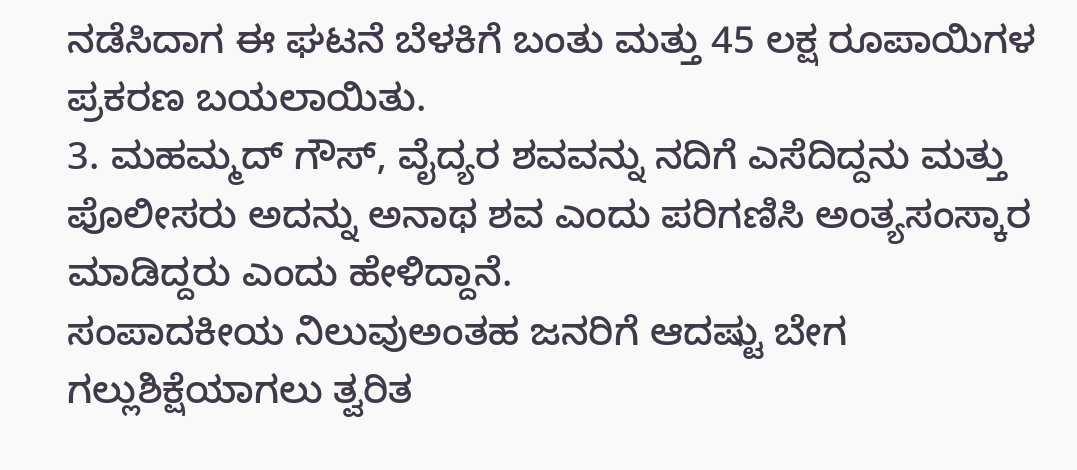ನಡೆಸಿದಾಗ ಈ ಘಟನೆ ಬೆಳಕಿಗೆ ಬಂತು ಮತ್ತು 45 ಲಕ್ಷ ರೂಪಾಯಿಗಳ ಪ್ರಕರಣ ಬಯಲಾಯಿತು.
3. ಮಹಮ್ಮದ್ ಗೌಸ್, ವೈದ್ಯರ ಶವವನ್ನು ನದಿಗೆ ಎಸೆದಿದ್ದನು ಮತ್ತು ಪೊಲೀಸರು ಅದನ್ನು ಅನಾಥ ಶವ ಎಂದು ಪರಿಗಣಿಸಿ ಅಂತ್ಯಸಂಸ್ಕಾರ ಮಾಡಿದ್ದರು ಎಂದು ಹೇಳಿದ್ದಾನೆ.
ಸಂಪಾದಕೀಯ ನಿಲುವುಅಂತಹ ಜನರಿಗೆ ಆದಷ್ಟು ಬೇಗ ಗಲ್ಲುಶಿಕ್ಷೆಯಾಗಲು ತ್ವರಿತ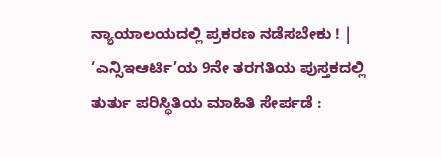ನ್ಯಾಯಾಲಯದಲ್ಲಿ ಪ್ರಕರಣ ನಡೆಸಬೇಕು ! |
‘ಎನ್ಸಿಇಆರ್ಟಿ’ಯ 9ನೇ ತರಗತಿಯ ಪುಸ್ತಕದಲ್ಲಿ ತುರ್ತು ಪರಿಸ್ಥಿತಿಯ ಮಾಹಿತಿ ಸೇರ್ಪಡೆ :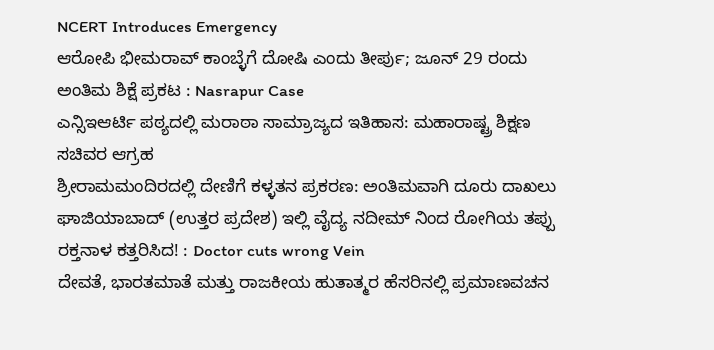NCERT Introduces Emergency
ಆರೋಪಿ ಭೀಮರಾವ್ ಕಾಂಬ್ಳೆಗೆ ದೋಷಿ ಎಂದು ತೀರ್ಪು; ಜೂನ್ 29 ರಂದು ಅಂತಿಮ ಶಿಕ್ಷೆ ಪ್ರಕಟ : Nasrapur Case
ಎನ್ಸಿಇಆರ್ಟಿ ಪಠ್ಯದಲ್ಲಿ ಮರಾಠಾ ಸಾಮ್ರಾಜ್ಯದ ಇತಿಹಾಸ: ಮಹಾರಾಷ್ಟ್ರ ಶಿಕ್ಷಣ ಸಚಿವರ ಆಗ್ರಹ
ಶ್ರೀರಾಮಮಂದಿರದಲ್ಲಿ ದೇಣಿಗೆ ಕಳ್ಳತನ ಪ್ರಕರಣ: ಅಂತಿಮವಾಗಿ ದೂರು ದಾಖಲು
ಘಾಜಿಯಾಬಾದ್ (ಉತ್ತರ ಪ್ರದೇಶ) ಇಲ್ಲಿ ವೈದ್ಯ ನದೀಮ್ ನಿಂದ ರೋಗಿಯ ತಪ್ಪು ರಕ್ತನಾಳ ಕತ್ತರಿಸಿದ! : Doctor cuts wrong Vein
ದೇವತೆ, ಭಾರತಮಾತೆ ಮತ್ತು ರಾಜಕೀಯ ಹುತಾತ್ಮರ ಹೆಸರಿನಲ್ಲಿ ಪ್ರಮಾಣವಚನ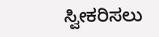ಸ್ವೀಕರಿಸಲು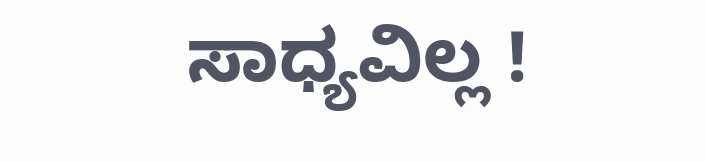ಸಾಧ್ಯವಿಲ್ಲ !